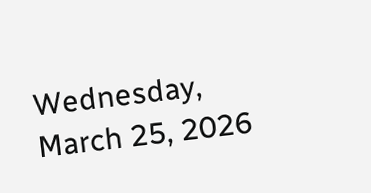Wednesday, March 25, 2026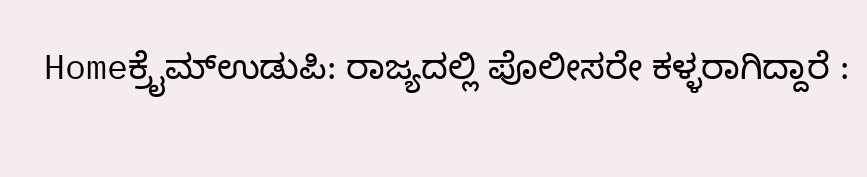Homeಕ್ರೈಮ್ಉಡುಪಿ: ರಾಜ್ಯದಲ್ಲಿ ಪೊಲೀಸರೇ ಕಳ್ಳರಾಗಿದ್ದಾರೆ :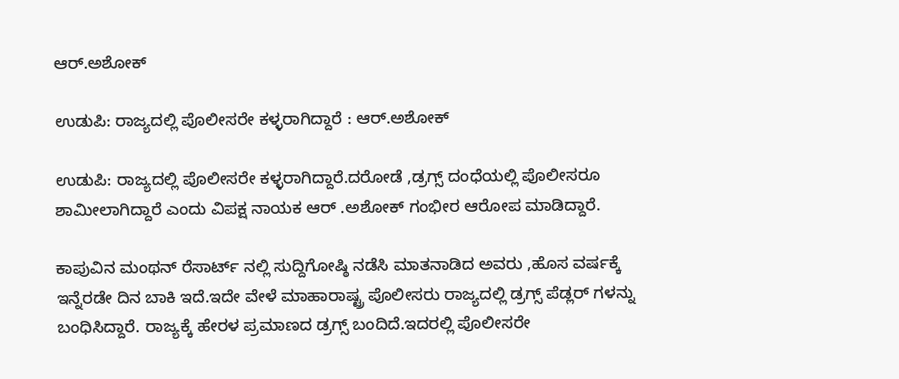ಆರ್.ಅಶೋಕ್

ಉಡುಪಿ: ರಾಜ್ಯದಲ್ಲಿ ಪೊಲೀಸರೇ ಕಳ್ಳರಾಗಿದ್ದಾರೆ : ಆರ್.ಅಶೋಕ್

ಉಡುಪಿ: ರಾಜ್ಯದಲ್ಲಿ ಪೊಲೀಸರೇ ಕಳ್ಳರಾಗಿದ್ದಾರೆ.ದರೋಡೆ ,ಡ್ರಗ್ಸ್ ದಂಧೆಯಲ್ಲಿ ಪೊಲೀಸರೂ ಶಾಮೀಲಾಗಿದ್ದಾರೆ ಎಂದು ವಿಪಕ್ಷ ನಾಯಕ ಆರ್ .ಅಶೋಕ್ ಗಂಭೀರ ಆರೋಪ ಮಾಡಿದ್ದಾರೆ.

ಕಾಪುವಿನ ಮಂಥನ್ ರೆಸಾರ್ಟ್ ನಲ್ಲಿ ಸುದ್ದಿಗೋಷ್ಠಿ ನಡೆಸಿ ಮಾತನಾಡಿದ ಅವರು ,ಹೊಸ ವರ್ಷಕ್ಕೆ ಇನ್ನೆರಡೇ ದಿನ ಬಾಕಿ ಇದೆ.ಇದೇ ವೇಳೆ ಮಾಹಾರಾಷ್ಟ್ರ ಪೊಲೀಸರು ರಾಜ್ಯದಲ್ಲಿ ಡ್ರಗ್ಸ್ ಪೆಡ್ಲರ್ ಗಳನ್ನು ಬಂಧಿಸಿದ್ದಾರೆ. ರಾಜ್ಯಕ್ಕೆ ಹೇರಳ ಪ್ರಮಾಣದ ಡ್ರಗ್ಸ್ ಬಂದಿದೆ.ಇದರಲ್ಲಿ ಪೊಲೀಸರೇ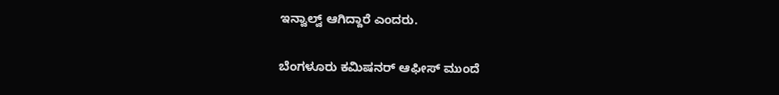ಇನ್ವಾಲ್ವ್ ಆಗಿದ್ದಾರೆ ಎಂದರು.

ಬೆಂಗಳೂರು ಕಮಿಷನರ್ ಆಫೀಸ್ ಮುಂದೆ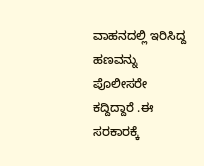ವಾಹನದಲ್ಲಿ ಇರಿಸಿದ್ದ ಹಣವನ್ನು ಪೊಲೀಸರೇ ಕದ್ದಿದ್ದಾರೆ .ಈ ಸರಕಾರಕ್ಕೆ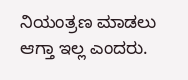ನಿಯಂತ್ರಣ ಮಾಡಲು ಆಗ್ತಾ ಇಲ್ಲ ಎಂದರು.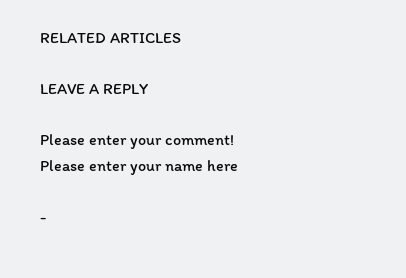RELATED ARTICLES

LEAVE A REPLY

Please enter your comment!
Please enter your name here

-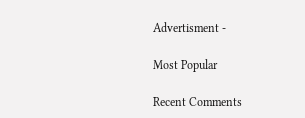Advertisment -

Most Popular

Recent Comments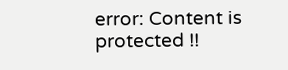error: Content is protected !!